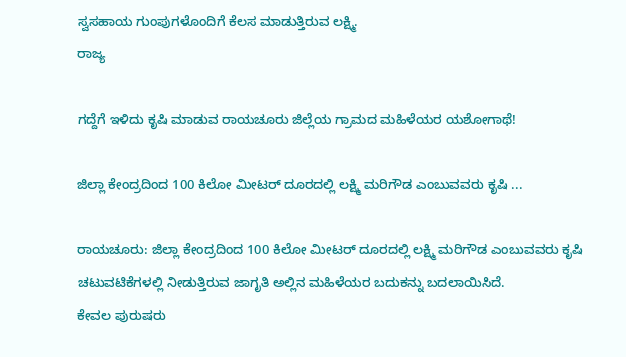ಸ್ವಸಹಾಯ ಗುಂಪುಗಳೊಂದಿಗೆ ಕೆಲಸ ಮಾಡುತ್ತಿರುವ ಲಕ್ಷ್ಮಿ.
ರಾಜ್ಯ

ಗದ್ದೆಗೆ ಇಳಿದು ಕೃಷಿ ಮಾಡುವ ರಾಯಚೂರು ಜಿಲ್ಲೆಯ ಗ್ರಾಮದ ಮಹಿಳೆಯರ ಯಶೋಗಾಥೆ!

ಜಿಲ್ಲಾ ಕೇಂದ್ರದಿಂದ 100 ಕಿಲೋ ಮೀಟರ್ ದೂರದಲ್ಲಿ ಲಕ್ಷ್ಮಿ ಮರಿಗೌಡ ಎಂಬುವವರು ಕೃಷಿ ...

ರಾಯಚೂರು: ಜಿಲ್ಲಾ ಕೇಂದ್ರದಿಂದ 100 ಕಿಲೋ ಮೀಟರ್ ದೂರದಲ್ಲಿ ಲಕ್ಷ್ಮಿ ಮರಿಗೌಡ ಎಂಬುವವರು ಕೃಷಿ ಚಟುವಟಿಕೆಗಳಲ್ಲಿ ನೀಡುತ್ತಿರುವ ಜಾಗೃತಿ ಅಲ್ಲಿನ ಮಹಿಳೆಯರ ಬದುಕನ್ನು ಬದಲಾಯಿಸಿದೆ.
ಕೇವಲ ಪುರುಷರು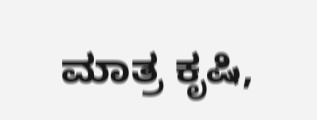ಮಾತ್ರ ಕೃಷಿ,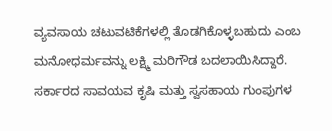ವ್ಯವಸಾಯ ಚಟುವಟಿಕೆಗಳಲ್ಲಿ ತೊಡಗಿಕೊಳ್ಳಬಹುದು ಎಂಬ ಮನೋಧರ್ಮವನ್ನು ಲಕ್ಷ್ಮಿ ಮರಿಗೌಡ ಬದಲಾಯಿಸಿದ್ದಾರೆ.
ಸರ್ಕಾರದ ಸಾವಯವ ಕೃಷಿ ಮತ್ತು ಸ್ವಸಹಾಯ ಗುಂಪುಗಳ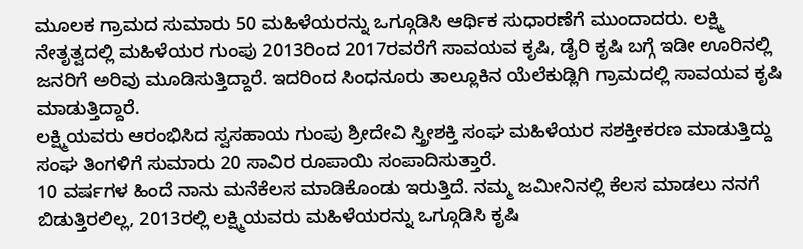ಮೂಲಕ ಗ್ರಾಮದ ಸುಮಾರು 50 ಮಹಿಳೆಯರನ್ನು ಒಗ್ಗೂಡಿಸಿ ಆರ್ಥಿಕ ಸುಧಾರಣೆಗೆ ಮುಂದಾದರು. ಲಕ್ಷ್ಮಿ ನೇತೃತ್ವದಲ್ಲಿ ಮಹಿಳೆಯರ ಗುಂಪು 2013ರಿಂದ 2017ರವರೆಗೆ ಸಾವಯವ ಕೃಷಿ, ಡೈರಿ ಕೃಷಿ ಬಗ್ಗೆ ಇಡೀ ಊರಿನಲ್ಲಿ ಜನರಿಗೆ ಅರಿವು ಮೂಡಿಸುತ್ತಿದ್ದಾರೆ. ಇದರಿಂದ ಸಿಂಧನೂರು ತಾಲ್ಲೂಕಿನ ಯೆಲೆಕುಡ್ಲಿಗಿ ಗ್ರಾಮದಲ್ಲಿ ಸಾವಯವ ಕೃಷಿ ಮಾಡುತ್ತಿದ್ದಾರೆ.
ಲಕ್ಷ್ಮಿಯವರು ಆರಂಭಿಸಿದ ಸ್ವಸಹಾಯ ಗುಂಪು ಶ್ರೀದೇವಿ ಸ್ತ್ರೀಶಕ್ತಿ ಸಂಘ ಮಹಿಳೆಯರ ಸಶಕ್ತೀಕರಣ ಮಾಡುತ್ತಿದ್ದು ಸಂಘ ತಿಂಗಳಿಗೆ ಸುಮಾರು 20 ಸಾವಿರ ರೂಪಾಯಿ ಸಂಪಾದಿಸುತ್ತಾರೆ.
10 ವರ್ಷಗಳ ಹಿಂದೆ ನಾನು ಮನೆಕೆಲಸ ಮಾಡಿಕೊಂಡು ಇರುತ್ತಿದೆ. ನಮ್ಮ ಜಮೀನಿನಲ್ಲಿ ಕೆಲಸ ಮಾಡಲು ನನಗೆ ಬಿಡುತ್ತಿರಲಿಲ್ಲ, 2013ರಲ್ಲಿ ಲಕ್ಷ್ಮಿಯವರು ಮಹಿಳೆಯರನ್ನು ಒಗ್ಗೂಡಿಸಿ ಕೃಷಿ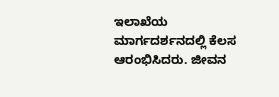ಇಲಾಖೆಯ ಮಾರ್ಗದರ್ಶನದಲ್ಲಿ ಕೆಲಸ ಆರಂಭಿಸಿದರು. ಜೀವನ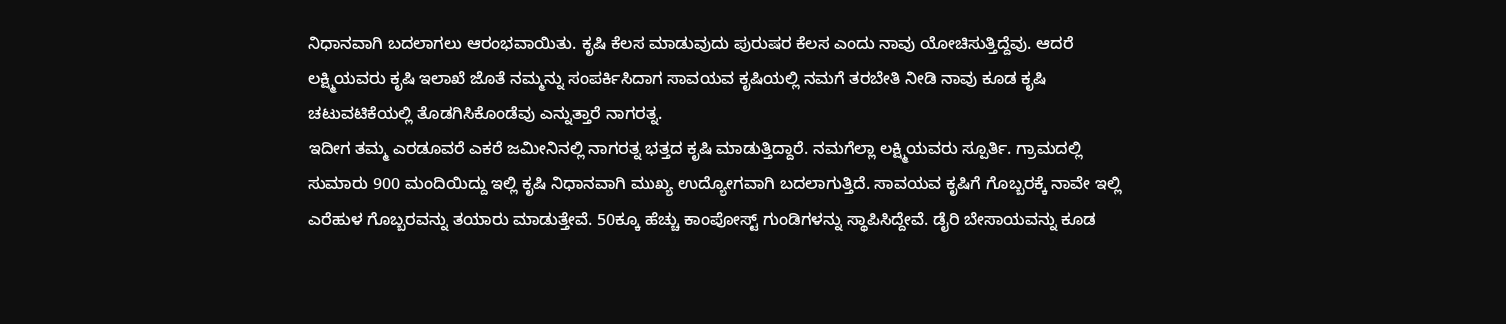ನಿಧಾನವಾಗಿ ಬದಲಾಗಲು ಆರಂಭವಾಯಿತು. ಕೃಷಿ ಕೆಲಸ ಮಾಡುವುದು ಪುರುಷರ ಕೆಲಸ ಎಂದು ನಾವು ಯೋಚಿಸುತ್ತಿದ್ದೆವು. ಆದರೆ ಲಕ್ಷ್ಮಿಯವರು ಕೃಷಿ ಇಲಾಖೆ ಜೊತೆ ನಮ್ಮನ್ನು ಸಂಪರ್ಕಿಸಿದಾಗ ಸಾವಯವ ಕೃಷಿಯಲ್ಲಿ ನಮಗೆ ತರಬೇತಿ ನೀಡಿ ನಾವು ಕೂಡ ಕೃಷಿ ಚಟುವಟಿಕೆಯಲ್ಲಿ ತೊಡಗಿಸಿಕೊಂಡೆವು ಎನ್ನುತ್ತಾರೆ ನಾಗರತ್ನ.
ಇದೀಗ ತಮ್ಮ ಎರಡೂವರೆ ಎಕರೆ ಜಮೀನಿನಲ್ಲಿ ನಾಗರತ್ನ ಭತ್ತದ ಕೃಷಿ ಮಾಡುತ್ತಿದ್ದಾರೆ. ನಮಗೆಲ್ಲಾ ಲಕ್ಷ್ಮಿಯವರು ಸ್ಪೂರ್ತಿ. ಗ್ರಾಮದಲ್ಲಿ ಸುಮಾರು 900 ಮಂದಿಯಿದ್ದು ಇಲ್ಲಿ ಕೃಷಿ ನಿಧಾನವಾಗಿ ಮುಖ್ಯ ಉದ್ಯೋಗವಾಗಿ ಬದಲಾಗುತ್ತಿದೆ. ಸಾವಯವ ಕೃಷಿಗೆ ಗೊಬ್ಬರಕ್ಕೆ ನಾವೇ ಇಲ್ಲಿ ಎರೆಹುಳ ಗೊಬ್ಬರವನ್ನು ತಯಾರು ಮಾಡುತ್ತೇವೆ. 50ಕ್ಕೂ ಹೆಚ್ಚು ಕಾಂಪೋಸ್ಟ್ ಗುಂಡಿಗಳನ್ನು ಸ್ಥಾಪಿಸಿದ್ದೇವೆ. ಡೈರಿ ಬೇಸಾಯವನ್ನು ಕೂಡ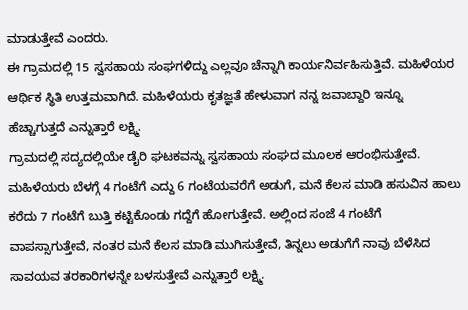ಮಾಡುತ್ತೇವೆ ಎಂದರು.
ಈ ಗ್ರಾಮದಲ್ಲಿ 15 ಸ್ವಸಹಾಯ ಸಂಘಗಳಿದ್ದು ಎಲ್ಲವೂ ಚೆನ್ನಾಗಿ ಕಾರ್ಯನಿರ್ವಹಿಸುತ್ತಿವೆ. ಮಹಿಳೆಯರ ಆರ್ಥಿಕ ಸ್ಥಿತಿ ಉತ್ತಮವಾಗಿದೆ. ಮಹಿಳೆಯರು ಕೃತಜ್ಞತೆ ಹೇಳುವಾಗ ನನ್ನ ಜವಾಬ್ದಾರಿ ಇನ್ನೂ ಹೆಚ್ಚಾಗುತ್ತದೆ ಎನ್ನುತ್ತಾರೆ ಲಕ್ಷ್ಮಿ.
ಗ್ರಾಮದಲ್ಲಿ ಸದ್ಯದಲ್ಲಿಯೇ ಡೈರಿ ಘಟಕವನ್ನು ಸ್ವಸಹಾಯ ಸಂಘದ ಮೂಲಕ ಆರಂಭಿಸುತ್ತೇವೆ. ಮಹಿಳೆಯರು ಬೆಳಗ್ಗೆ 4 ಗಂಟೆಗೆ ಎದ್ದು 6 ಗಂಟೆಯವರೆಗೆ ಅಡುಗೆ, ಮನೆ ಕೆಲಸ ಮಾಡಿ ಹಸುವಿನ ಹಾಲು ಕರೆದು 7 ಗಂಟೆಗೆ ಬುತ್ತಿ ಕಟ್ಟಿಕೊಂಡು ಗದ್ದೆಗೆ ಹೋಗುತ್ತೇವೆ. ಅಲ್ಲಿಂದ ಸಂಜೆ 4 ಗಂಟೆಗೆ ವಾಪಸ್ಸಾಗುತ್ತೇವೆ, ನಂತರ ಮನೆ ಕೆಲಸ ಮಾಡಿ ಮುಗಿಸುತ್ತೇವೆ, ತಿನ್ನಲು ಅಡುಗೆಗೆ ನಾವು ಬೆಳೆಸಿದ ಸಾವಯವ ತರಕಾರಿಗಳನ್ನೇ ಬಳಸುತ್ತೇವೆ ಎನ್ನುತ್ತಾರೆ ಲಕ್ಷ್ಮಿ.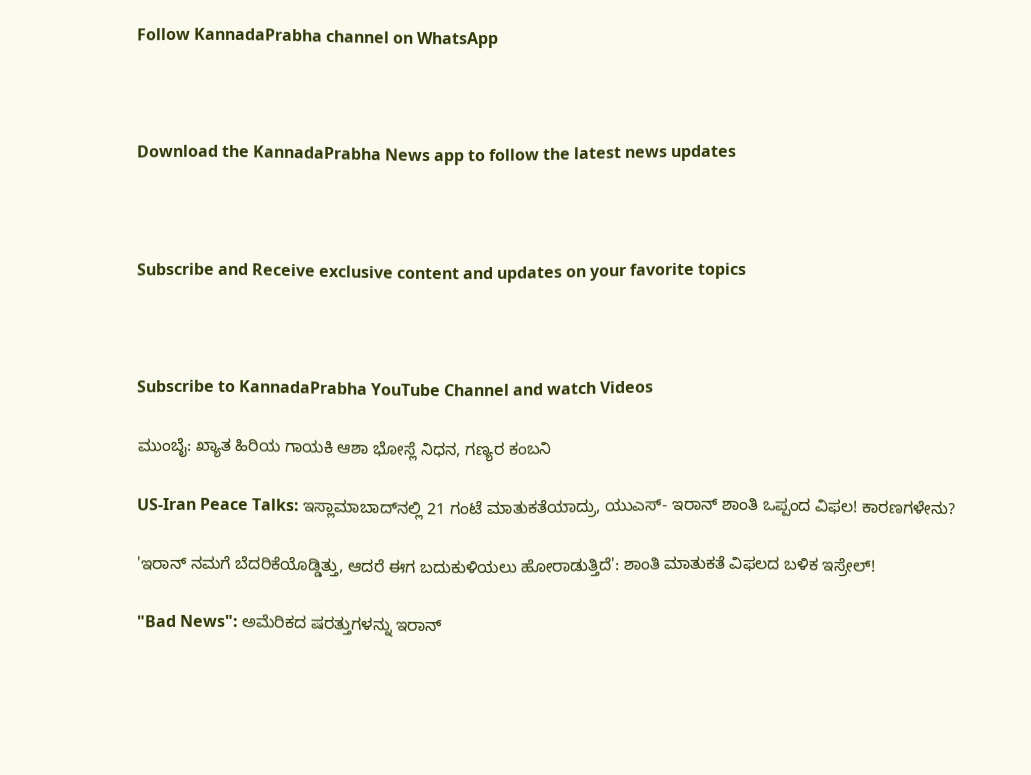Follow KannadaPrabha channel on WhatsApp



Download the KannadaPrabha News app to follow the latest news updates



Subscribe and Receive exclusive content and updates on your favorite topics



Subscribe to KannadaPrabha YouTube Channel and watch Videos

ಮುಂಬೈ: ಖ್ಯಾತ ಹಿರಿಯ ಗಾಯಕಿ ಆಶಾ ಭೋಸ್ಲೆ ನಿಧನ, ಗಣ್ಯರ ಕಂಬನಿ

US-Iran Peace Talks: ಇಸ್ಲಾಮಾಬಾದ್‌ನಲ್ಲಿ 21 ಗಂಟೆ ಮಾತುಕತೆಯಾದ್ರು, ಯುಎಸ್- ಇರಾನ್ ಶಾಂತಿ ಒಪ್ಪಂದ ವಿಫಲ! ಕಾರಣಗಳೇನು?

'ಇರಾನ್ ನಮಗೆ ಬೆದರಿಕೆಯೊಡ್ಡಿತ್ತು, ಆದರೆ ಈಗ ಬದುಕುಳಿಯಲು ಹೋರಾಡುತ್ತಿದೆ': ಶಾಂತಿ ಮಾತುಕತೆ ವಿಫಲದ ಬಳಿಕ ಇಸ್ರೇಲ್!

"Bad News": ಅಮೆರಿಕದ ಷರತ್ತುಗಳನ್ನು ಇರಾನ್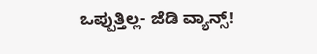ಒಪ್ಪುತ್ತಿಲ್ಲ- ಜೆಡಿ ವ್ಯಾನ್ಸ್!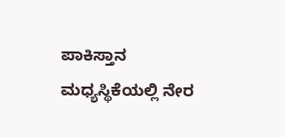ಪಾಕಿಸ್ತಾನ ಮಧ್ಯಸ್ಥಿಕೆಯಲ್ಲಿ ನೇರ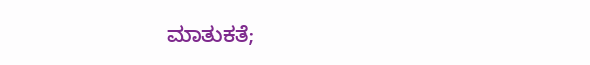ಮಾತುಕತೆ;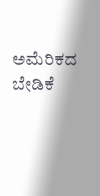ಅಮೆರಿಕದ ಬೇಡಿಕೆ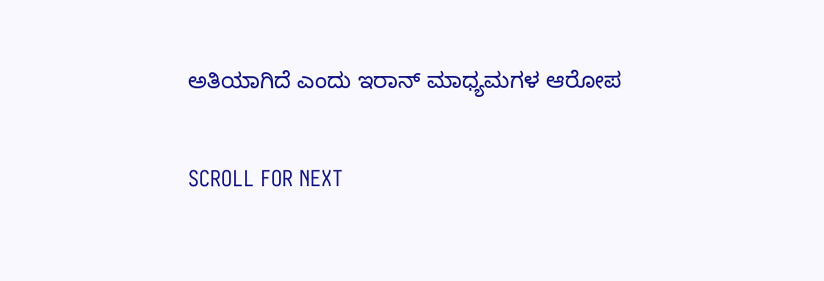ಅತಿಯಾಗಿದೆ ಎಂದು ಇರಾನ್ ಮಾಧ್ಯಮಗಳ ಆರೋಪ

SCROLL FOR NEXT